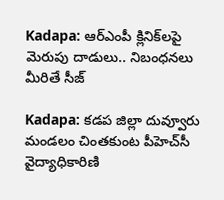Kadapa: ఆర్ఎంపీ క్లినిక్‌లపై మెరుపు దాడులు.. నిబంధనలు మీరితే సీజ్

Kadapa: కడప జిల్లా దువ్వూరు మండలం చింతకుంట పీహెచ్‌సీ వైద్యాధికారిణి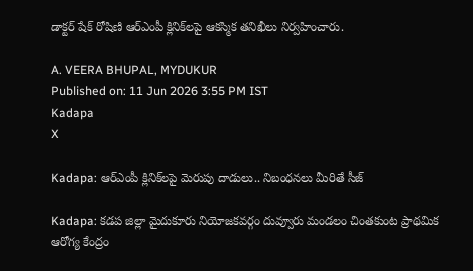డాక్టర్ షేక్ రోషిణి ఆర్ఎంపీ క్లినిక్‌లపై ఆకస్మిక తనిఖీలు నిర్వహించారు.

A. VEERA BHUPAL, MYDUKUR
Published on: 11 Jun 2026 3:55 PM IST
Kadapa
X

Kadapa: ఆర్ఎంపీ క్లినిక్‌లపై మెరుపు దాడులు.. నిబంధనలు మీరితే సీజ్

Kadapa: కడప జిల్లా మైదుకూరు నియోజకవర్గం దువ్వూరు మండలం చింతకుంట ప్రాథమిక ఆరోగ్య కేంద్రం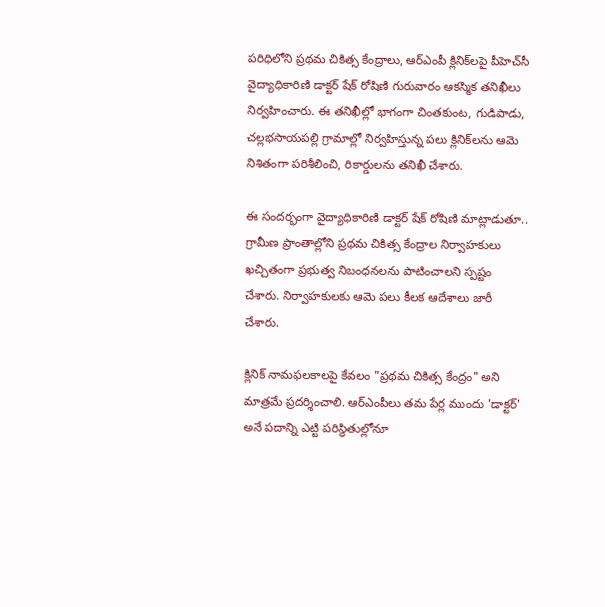పరిధిలోని ప్రథమ చికిత్స కేంద్రాలు, ఆర్ఎంపీ క్లినిక్‌లపై పీహెచ్‌సీ వైద్యాధికారిణి డాక్టర్ షేక్ రోషిణి గురువారం ఆకస్మిక తనిఖీలు నిర్వహించారు. ఈ తనిఖీల్లో భాగంగా చింతకుంట, గుడిపాడు, చల్లభసాయపల్లి గ్రామాల్లో నిర్వహిస్తున్న పలు క్లినిక్‌లను ఆమె నిశితంగా పరిశీలించి, రికార్డులను తనిఖీ చేశారు.

ఈ సందర్భంగా వైద్యాధికారిణి డాక్టర్ షేక్ రోషిణి మాట్లాడుతూ.. గ్రామీణ ప్రాంతాల్లోని ప్రథమ చికిత్స కేంద్రాల నిర్వాహకులు ఖచ్చితంగా ప్రభుత్వ నిబంధనలను పాటించాలని స్పష్టం చేశారు. నిర్వాహకులకు ఆమె పలు కీలక ఆదేశాలు జారీ చేశారు.

క్లినిక్ నామఫలకాలపై కేవలం "ప్రథమ చికిత్స కేంద్రం" అని మాత్రమే ప్రదర్శించాలి. ఆర్ఎంపీలు తమ పేర్ల ముందు 'డాక్టర్' అనే పదాన్ని ఎట్టి పరిస్థితుల్లోనూ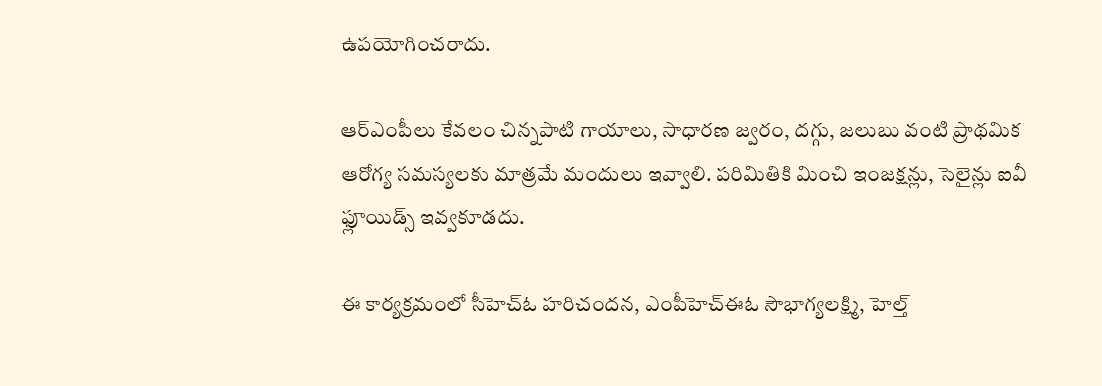ఉపయోగించరాదు.

ఆర్ఎంపీలు కేవలం చిన్నపాటి గాయాలు, సాధారణ జ్వరం, దగ్గు, జలుబు వంటి ప్రాథమిక ఆరోగ్య సమస్యలకు మాత్రమే మందులు ఇవ్వాలి. పరిమితికి మించి ఇంజక్షన్లు, సెలైన్లు ఐవీ ఫ్లూయిడ్స్ ఇవ్వకూడదు.

ఈ కార్యక్రమంలో సీహెచ్‌ఓ హరిచందన, ఎంపీహెచ్ఈఓ సౌభాగ్యలక్ష్మి, హెల్త్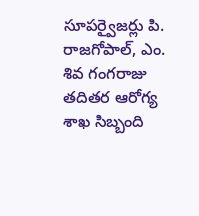సూపర్వైజర్లు పి. రాజగోపాల్, ఎం. శివ గంగరాజు తదితర ఆరోగ్య శాఖ సిబ్బంది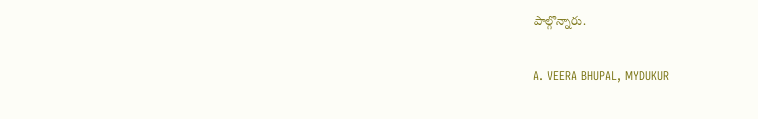పాల్గొన్నారు.

A. VEERA BHUPAL, MYDUKUR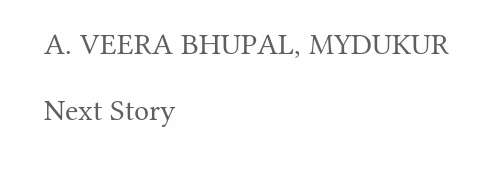A. VEERA BHUPAL, MYDUKUR

Next Story